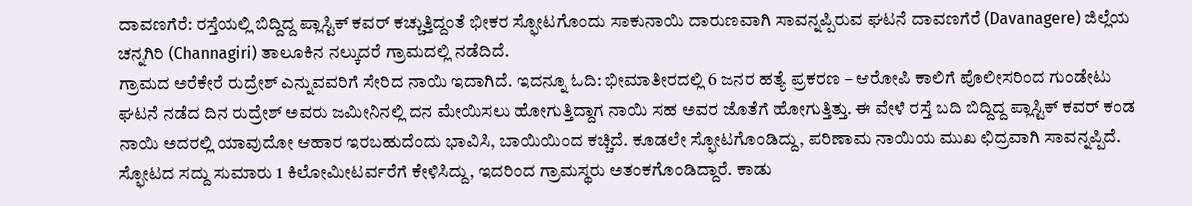ದಾವಣಗೆರೆ: ರಸ್ತೆಯಲ್ಲಿ ಬಿದ್ದಿದ್ದ ಪ್ಲಾಸ್ಟಿಕ್ ಕವರ್ ಕಚ್ಚುತ್ತಿದ್ದಂತೆ ಭೀಕರ ಸ್ಫೋಟಗೊಂದು ಸಾಕುನಾಯಿ ದಾರುಣವಾಗಿ ಸಾವನ್ನಪ್ಪಿರುವ ಘಟನೆ ದಾವಣಗೆರೆ (Davanagere) ಜಿಲ್ಲೆಯ ಚನ್ನಗಿರಿ (Channagiri) ತಾಲೂಕಿನ ನಲ್ಕುದರೆ ಗ್ರಾಮದಲ್ಲಿ ನಡೆದಿದೆ.
ಗ್ರಾಮದ ಅರೆಕೇರೆ ರುದ್ರೇಶ್ ಎನ್ನುವವರಿಗೆ ಸೇರಿದ ನಾಯಿ ಇದಾಗಿದೆ. ಇದನ್ನೂ ಓದಿ: ಭೀಮಾತೀರದಲ್ಲಿ 6 ಜನರ ಹತ್ಯೆ ಪ್ರಕರಣ – ಆರೋಪಿ ಕಾಲಿಗೆ ಪೊಲೀಸರಿಂದ ಗುಂಡೇಟು
ಘಟನೆ ನಡೆದ ದಿನ ರುದ್ರೇಶ್ ಅವರು ಜಮೀನಿನಲ್ಲಿ ದನ ಮೇಯಿಸಲು ಹೋಗುತ್ತಿದ್ದಾಗ ನಾಯಿ ಸಹ ಅವರ ಜೊತೆಗೆ ಹೋಗುತ್ತಿತ್ತು. ಈ ವೇಳೆ ರಸ್ತೆ ಬದಿ ಬಿದ್ದಿದ್ದ ಪ್ಲಾಸ್ಟಿಕ್ ಕವರ್ ಕಂಡ ನಾಯಿ ಅದರಲ್ಲಿ ಯಾವುದೋ ಆಹಾರ ಇರಬಹುದೆಂದು ಭಾವಿಸಿ, ಬಾಯಿಯಿಂದ ಕಚ್ಚಿದೆ. ಕೂಡಲೇ ಸ್ಫೋಟಗೊಂಡಿದ್ದು, ಪರಿಣಾಮ ನಾಯಿಯ ಮುಖ ಛಿದ್ರವಾಗಿ ಸಾವನ್ನಪ್ಪಿದೆ.
ಸ್ಫೋಟದ ಸದ್ದು ಸುಮಾರು 1 ಕಿಲೋಮೀಟರ್ವರೆಗೆ ಕೇಳಿಸಿದ್ದು, ಇದರಿಂದ ಗ್ರಾಮಸ್ಥರು ಅತಂಕಗೊಂಡಿದ್ದಾರೆ. ಕಾಡು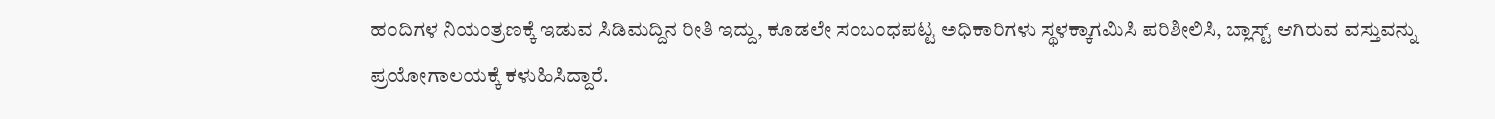ಹಂದಿಗಳ ನಿಯಂತ್ರಣಕ್ಕೆ ಇಡುವ ಸಿಡಿಮದ್ದಿನ ರೀತಿ ಇದ್ದು, ಕೂಡಲೇ ಸಂಬಂಧಪಟ್ಟ ಅಧಿಕಾರಿಗಳು ಸ್ಥಳಕ್ಕಾಗಮಿಸಿ ಪರಿಶೀಲಿಸಿ, ಬ್ಲಾಸ್ಟ್ ಆಗಿರುವ ವಸ್ತುವನ್ನು ಪ್ರಯೋಗಾಲಯಕ್ಕೆ ಕಳುಹಿಸಿದ್ದಾರೆ.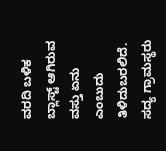ವರದಿ ಬಳಿಕ ಬ್ಲಾಸ್ಟ್ ಆಗಿರುವ ವಸ್ತು ಏನು ಎಂಬುದು ತಿಳಿದುಬರಲಿದೆ. ಸದ್ಯ ಗ್ರಾಮಸ್ಥರು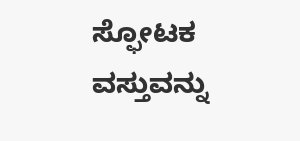ಸ್ಫೋಟಕ ವಸ್ತುವನ್ನು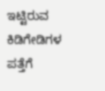ಇಟ್ಟಿರುವ ಕಿಡಿಗೇಡಿಗಳ ಪತ್ತೆಗೆ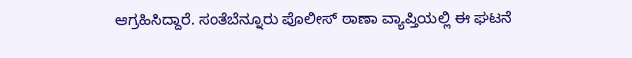ಆಗ್ರಹಿಸಿದ್ದಾರೆ. ಸಂತೆಬೆನ್ನೂರು ಪೊಲೀಸ್ ಠಾಣಾ ವ್ಯಾಪ್ತಿಯಲ್ಲಿ ಈ ಘಟನೆ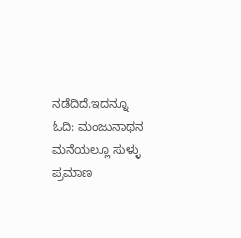ನಡೆದಿದೆ.ಇದನ್ನೂ ಓದಿ: ಮಂಜುನಾಥನ ಮನೆಯಲ್ಲೂ ಸುಳ್ಳು ಪ್ರಮಾಣ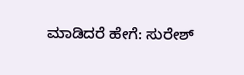ಮಾಡಿದರೆ ಹೇಗೆ: ಸುರೇಶ್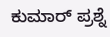ಕುಮಾರ್ ಪ್ರಶ್ನೆ